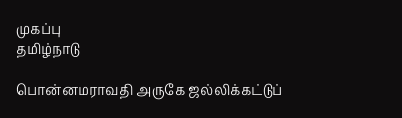முகப்பு
தமிழ்நாடு

பொன்னமராவதி அருகே ஜல்லிக்கட்டுப்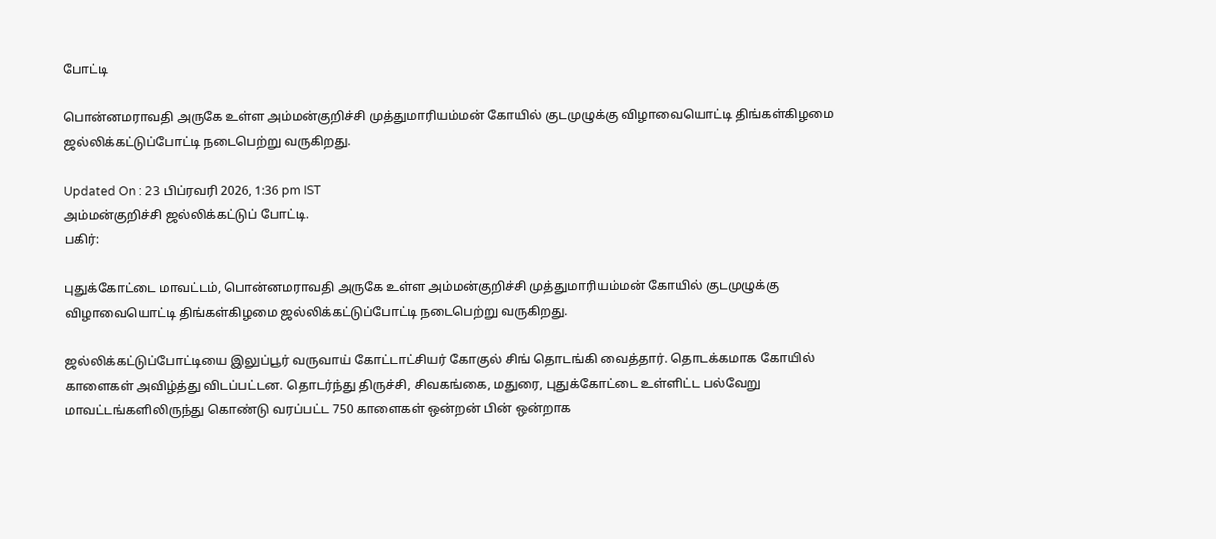போட்டி

பொன்னமராவதி அருகே உள்ள அம்மன்குறிச்சி முத்துமாரியம்மன் கோயில் குடமுழுக்கு விழாவையொட்டி ‌திங்கள்கிழமை ஜல்லிக்கட்டுப்போட்டி நடைபெற்று வருகிறது.

Updated On : 23 பிப்ரவரி 2026, 1:36 pm IST
அம்மன்குறிச்சி ஜல்லிக்கட்டுப் போட்டி.
பகிர்:

புதுக்கோட்டை மாவட்டம், பொன்னமராவதி அருகே உள்ள அம்மன்குறிச்சி முத்துமாரியம்மன் கோயில் குடமுழுக்கு விழாவையொட்டி ‌திங்கள்கிழமை ஜல்லிக்கட்டுப்போட்டி நடைபெற்று வருகிறது.

ஜல்லிக்கட்டுப்போட்டியை இலுப்பூர் வருவாய் கோட்டாட்சியர் கோகுல் சிங் தொடங்கி வைத்தார். தொடக்கமாக கோயில் காளைகள் அவிழ்த்து விடப்பட்டன. தொடர்ந்து திருச்சி, சிவகங்கை, மதுரை, புதுக்கோட்டை உள்ளிட்ட பல்வேறு மாவட்டங்களிலிருந்து கொண்டு வரப்பட்ட 750 காளைகள் ஒன்றன் பின் ஒன்றாக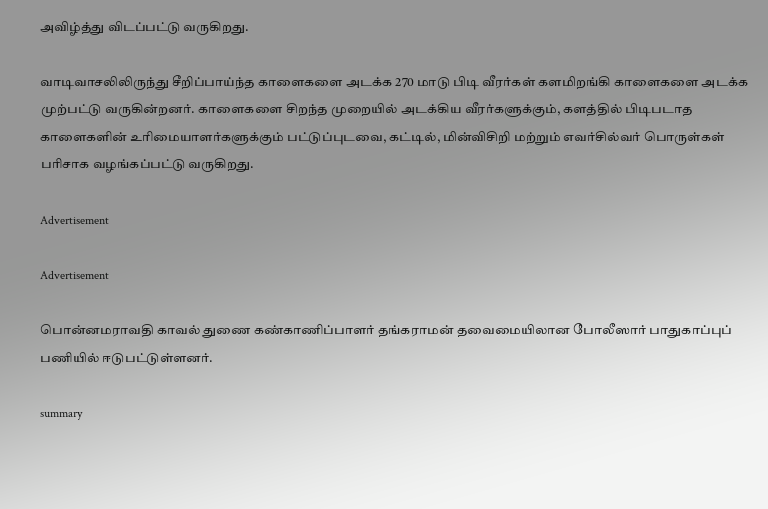அவிழ்த்து விடப்பட்டு வருகிறது.

வாடிவாசலிலிருந்து சீறிப்பாய்ந்த காளைகளை அடக்க 270 மாடு பிடி வீரர்கள் களமிறங்கி காளைகளை அடக்க முற்பட்டு வருகின்றனர். காளைகளை சிறந்த முறையில் அடக்கிய வீரர்களுக்கும், களத்தில் பிடிபடாத காளைகளின் உரிமையாளர்களுக்கும் பட்டுப்புடவை, கட்டில், மின்விசிறி மற்றும்‌ எவர்சில்வர் பொருள்கள் பரிசாக வழங்கப்பட்டு வருகிறது.

Advertisement

Advertisement

பொன்னமராவதி காவல் துணை கண்காணிப்பாளர் தங்கராமன் தவைமையிலான போலீஸார் பாதுகாப்புப் பணியில் ஈடுபட்டுள்ளனர்.

summary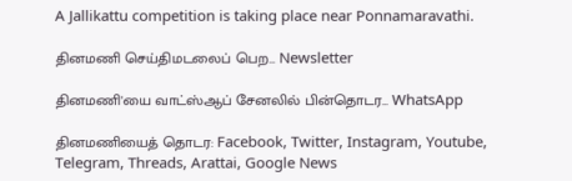A Jallikattu competition is taking place near Ponnamaravathi.

தினமணி செய்திமடலைப் பெற... Newsletter

தினமணி'யை வாட்ஸ்ஆப் சேனலில் பின்தொடர... WhatsApp

தினமணியைத் தொடர: Facebook, Twitter, Instagram, Youtube, Telegram, Threads, Arattai, Google News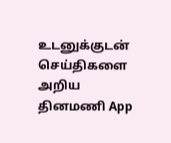உடனுக்குடன் செய்திகளை அறிய தினமணி App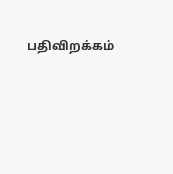பதிவிறக்கம்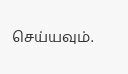செய்யவும்.